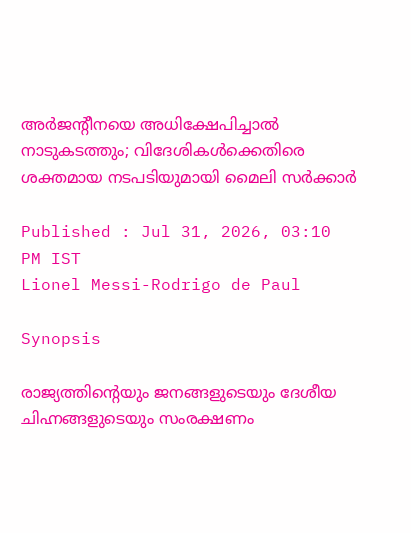അർജന്‍റീനയെ അധിക്ഷേപിച്ചാൽ നാടുകടത്തും; വിദേശികൾക്കെതിരെ ശക്തമായ നടപടിയുമായി മൈലി സർക്കാർ

Published : Jul 31, 2026, 03:10 PM IST
Lionel Messi-Rodrigo de Paul

Synopsis

രാജ്യത്തിന്‍റെയും ജനങ്ങളുടെയും ദേശീയ ചിഹ്നങ്ങളുടെയും സംരക്ഷണം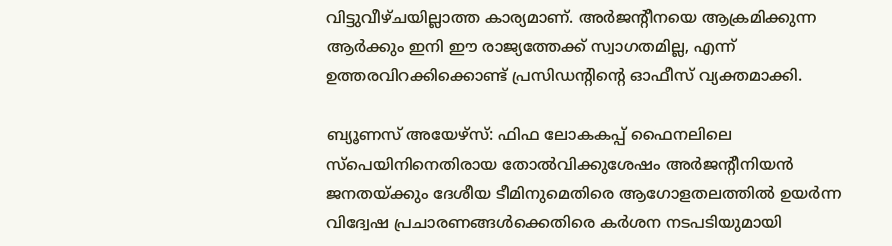വിട്ടുവീഴ്ചയില്ലാത്ത കാര്യമാണ്. അർജന്‍റീനയെ ആക്രമിക്കുന്ന ആർക്കും ഇനി ഈ രാജ്യത്തേക്ക് സ്വാഗതമില്ല, എന്ന് ഉത്തരവിറക്കിക്കൊണ്ട് പ്രസിഡന്‍റിന്‍റെ ഓഫീസ് വ്യക്തമാക്കി.

ബ്യൂണസ് അയേഴ്സ്: ഫിഫ ലോകകപ്പ് ഫൈനലിലെ സ്പെയിനിനെതിരായ തോൽവിക്കുശേഷം അർജന്‍റീനിയൻ ജനതയ്ക്കും ദേശീയ ടീമിനുമെതിരെ ആഗോളതലത്തിൽ ഉയർന്ന വിദ്വേഷ പ്രചാരണങ്ങൾക്കെതിരെ കർശന നടപടിയുമായി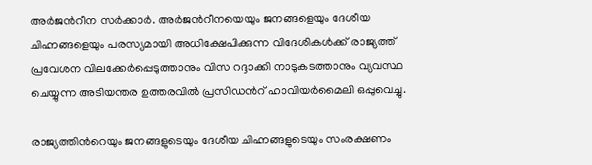അർജന്‍റീന സർക്കാർ. അർജന്‍റീനയെയും ജനങ്ങളെയും ദേശീയ ചിഹ്നങ്ങളെയും പരസ്യമായി അധിക്ഷേപിക്കുന്ന വിദേശികൾക്ക് രാജ്യത്ത് പ്രവേശന വിലക്കേർപ്പെടുത്താനും വിസ റദ്ദാക്കി നാടുകടത്താനും വ്യവസ്ഥ ചെയ്യുന്ന അടിയന്തര ഉത്തരവിൽ പ്രസിഡന്‍റ് ഹാവിയർമൈലി ഒപ്പുവെച്ചു.

രാജ്യത്തിന്‍റെയും ജനങ്ങളുടെയും ദേശീയ ചിഹ്നങ്ങളുടെയും സംരക്ഷണം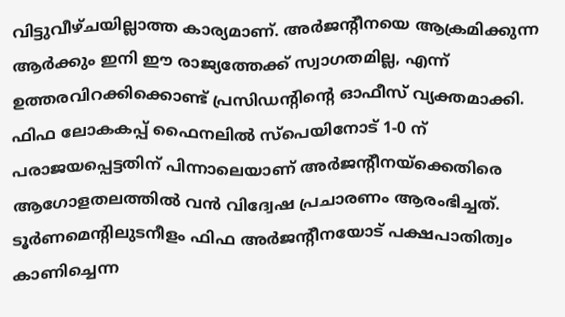വിട്ടുവീഴ്ചയില്ലാത്ത കാര്യമാണ്. അർജന്‍റീനയെ ആക്രമിക്കുന്ന ആർക്കും ഇനി ഈ രാജ്യത്തേക്ക് സ്വാഗതമില്ല, എന്ന് ഉത്തരവിറക്കിക്കൊണ്ട് പ്രസിഡന്‍റിന്‍റെ ഓഫീസ് വ്യക്തമാക്കി. ഫിഫ ലോകകപ്പ് ഫൈനലിൽ സ്പെയിനോട് 1-0 ന് പരാജയപ്പെട്ടതിന് പിന്നാലെയാണ് അർജന്‍റീനയ്‌ക്കെതിരെ ആഗോളതലത്തിൽ വൻ വിദ്വേഷ പ്രചാരണം ആരംഭിച്ചത്. ടൂർണമെന്‍റിലുടനീളം ഫിഫ അർജന്‍റീനയോട് പക്ഷപാതിത്വം കാണിച്ചെന്ന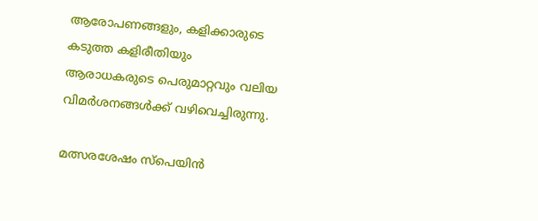ആരോപണങ്ങളും, കളിക്കാരുടെ കടുത്ത കളിരീതിയും ആരാധകരുടെ പെരുമാറ്റവും വലിയ വിമർശനങ്ങൾക്ക് വഴിവെച്ചിരുന്നു.

മത്സരശേഷം സ്പെയിൻ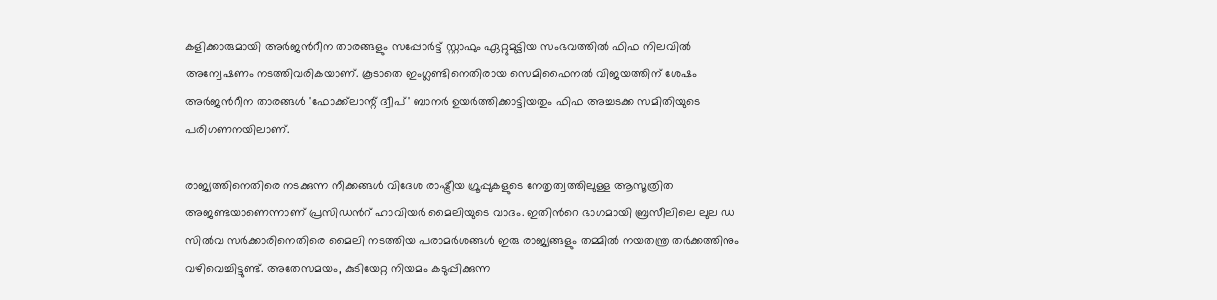കളിക്കാരുമായി അർജന്‍റീന താരങ്ങളും സപ്പോര്‍ട്ട് സ്റ്റാഫും ഏറ്റുമുട്ടിയ സംഭവത്തിൽ ഫിഫ നിലവിൽ അന്വേഷണം നടത്തിവരികയാണ്. കൂടാതെ ഇംഗ്ലണ്ടിനെതിരായ സെമിഫൈനൽ വിജയത്തിന് ശേഷം അർജന്‍റീന താരങ്ങൾ 'ഫോക്ക്‌ലാന്റ് ദ്വീപ്' ബാനർ ഉയർത്തിക്കാട്ടിയതും ഫിഫ അച്ചടക്ക സമിതിയുടെ പരിഗണനയിലാണ്.

രാജ്യത്തിനെതിരെ നടക്കുന്ന നീക്കങ്ങൾ വിദേശ രാഷ്ട്രീയ ഗ്രൂപ്പുകളുടെ നേതൃത്വത്തിലുള്ള ആസൂത്രിത അജണ്ടയാണെന്നാണ് പ്രസിഡന്‍റ് ഹാവിയർ മൈലിയുടെ വാദം. ഇതിന്‍റെ ഭാഗമായി ബ്രസീലിലെ ലുല ഡ സിൽവ സർക്കാരിനെതിരെ മൈലി നടത്തിയ പരാമർശങ്ങൾ ഇരു രാജ്യങ്ങളും തമ്മിൽ നയതന്ത്ര തർക്കത്തിനും വഴിവെച്ചിട്ടുണ്ട്. അതേസമയം, കുടിയേറ്റ നിയമം കടുപ്പിക്കുന്ന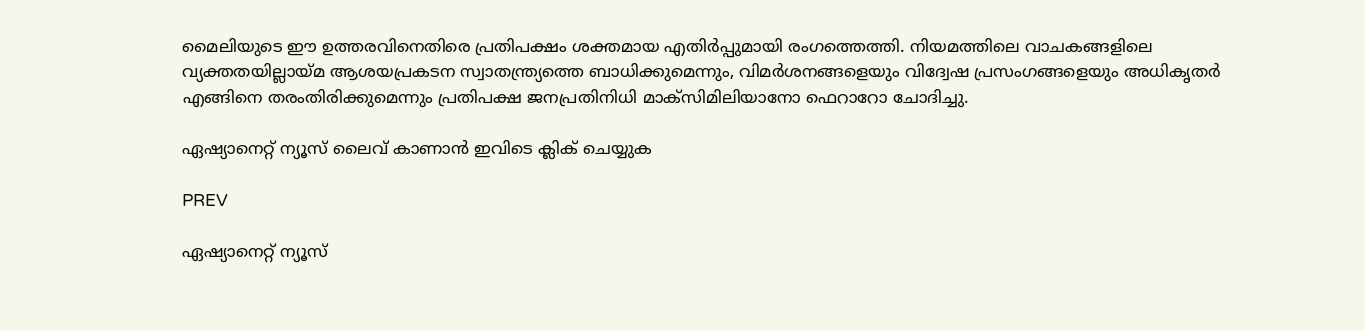മൈലിയുടെ ഈ ഉത്തരവിനെതിരെ പ്രതിപക്ഷം ശക്തമായ എതിർപ്പുമായി രംഗത്തെത്തി. നിയമത്തിലെ വാചകങ്ങളിലെ വ്യക്തതയില്ലായ്മ ആശയപ്രകടന സ്വാതന്ത്ര്യത്തെ ബാധിക്കുമെന്നും, വിമർശനങ്ങളെയും വിദ്വേഷ പ്രസംഗങ്ങളെയും അധികൃതർ എങ്ങിനെ തരംതിരിക്കുമെന്നും പ്രതിപക്ഷ ജനപ്രതിനിധി മാക്സിമിലിയാനോ ഫെറാറോ ചോദിച്ചു.

ഏഷ്യാനെറ്റ് ന്യൂസ് ലൈവ് കാണാന്‍ ഇവിടെ ക്ലിക് ചെയ്യുക

PREV

ഏഷ്യാനെറ്റ് ന്യൂസ്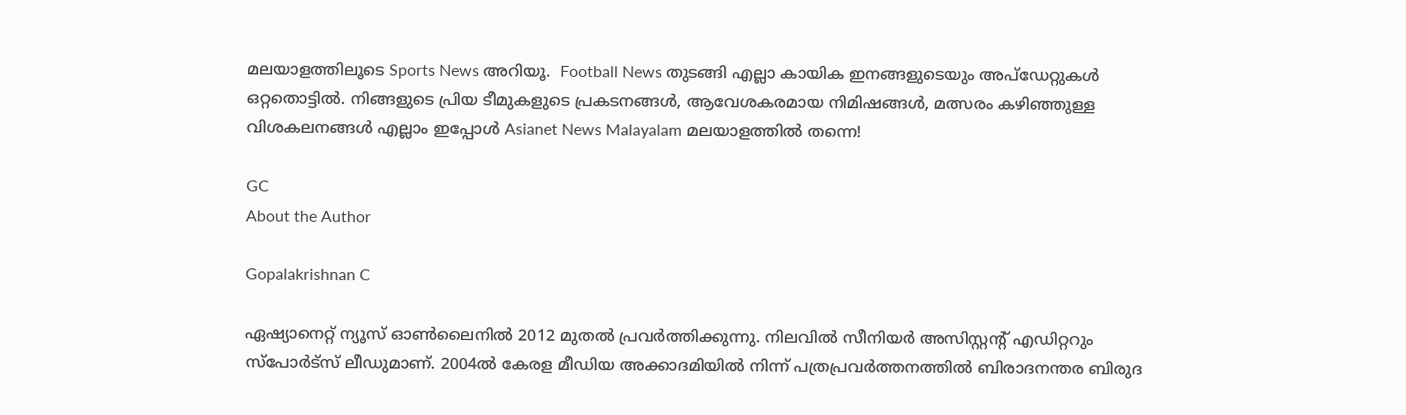മലയാളത്തിലൂടെ Sports News അറിയൂ.  Football News തുടങ്ങി എല്ലാ കായിക ഇനങ്ങളുടെയും അപ്‌ഡേറ്റുകൾ ഒറ്റതൊട്ടിൽ. നിങ്ങളുടെ പ്രിയ ടീമുകളുടെ പ്രകടനങ്ങൾ, ആവേശകരമായ നിമിഷങ്ങൾ, മത്സരം കഴിഞ്ഞുള്ള വിശകലനങ്ങൾ എല്ലാം ഇപ്പോൾ Asianet News Malayalam മലയാളത്തിൽ തന്നെ!

GC
About the Author

Gopalakrishnan C

ഏഷ്യാനെറ്റ് ന്യൂസ് ഓണ്‍ലൈനില്‍ 2012 മുതല്‍ പ്രവര്‍ത്തിക്കുന്നു. നിലവില്‍ സീനിയര്‍ അസിസ്റ്റന്‍റ് എഡിറ്ററും സ്പോർട്സ് ലീഡുമാണ്. 2004ൽ കേരള മീഡിയ അക്കാദമിയില്‍ നിന്ന് പത്രപ്രവര്‍ത്തനത്തില്‍ ബിരാദനന്തര ബിരുദ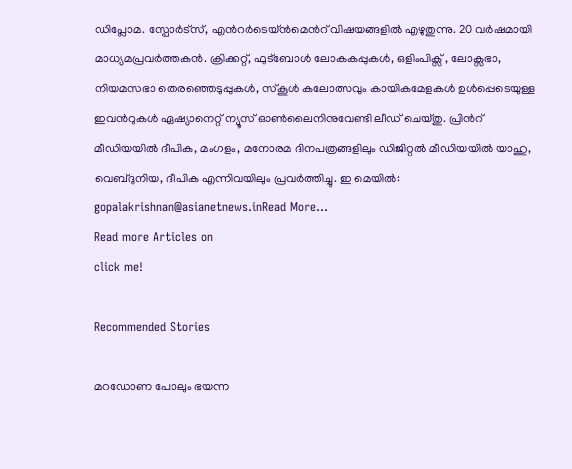ഡിപ്ലോമ. സ്പോര്‍ട്സ്, എന്‍റര്‍ടെയ്ൻമെന്‍റ് വിഷയങ്ങളില്‍ എഴുതുന്നു. 20 വര്‍ഷമായി മാധ്യമപ്രവര്‍ത്തകൻ. ക്രിക്കറ്റ്, ഫുട്ബോള്‍ ലോകകപ്പുകൾ, ഒളിംപിക്സ് , ലോക്സഭാ, നിയമസഭാ തെരഞ്ഞെടുപ്പുകള്‍, സ്കൂള്‍ കലോത്സവും കായികമേളകള്‍ ഉള്‍പ്പെടെയുള്ള ഇവന്‍റുകള്‍ ഏഷ്യാനെറ്റ് ന്യൂസ് ഓണ്‍ലൈനിനുവേണ്ടി ലീഡ് ചെയ്തു. പ്രിന്‍റ് മീഡിയയില്‍ ദീപിക, മംഗളം, മനോരമ ദിനപത്രങ്ങളിലും ഡിജിറ്റൽ മീഡിയയില്‍ യാഹു, വെബ്ദുനിയ, ദീപിക എന്നിവയിലും പ്രവര്‍ത്തിച്ചു. ഇ മെയില്‍: gopalakrishnan@asianetnews.inRead More...
Read more Articles on
click me!

Recommended Stories

മറഡോണ പോലും ഭയന്ന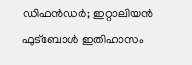ഡിഫൻഡർ; ഇറ്റാലിയൻ ഫുട്ബോൾ ഇതിഹാസം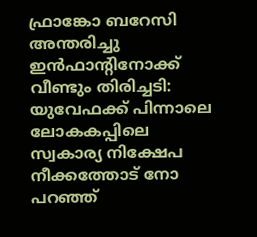ഫ്രാങ്കോ ബറേസി അന്തരിച്ചു
ഇന്‍ഫാന്‍റിനോക്ക് വീണ്ടും തിരിച്ചടി: യുവേഫക്ക് പിന്നാലെ ലോകകപ്പിലെ സ്വകാര്യ നിക്ഷേപ നീക്കത്തോട് നോ പറഞ്ഞ്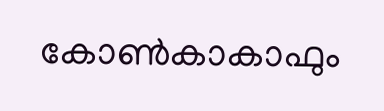കോൺകാകാഫും